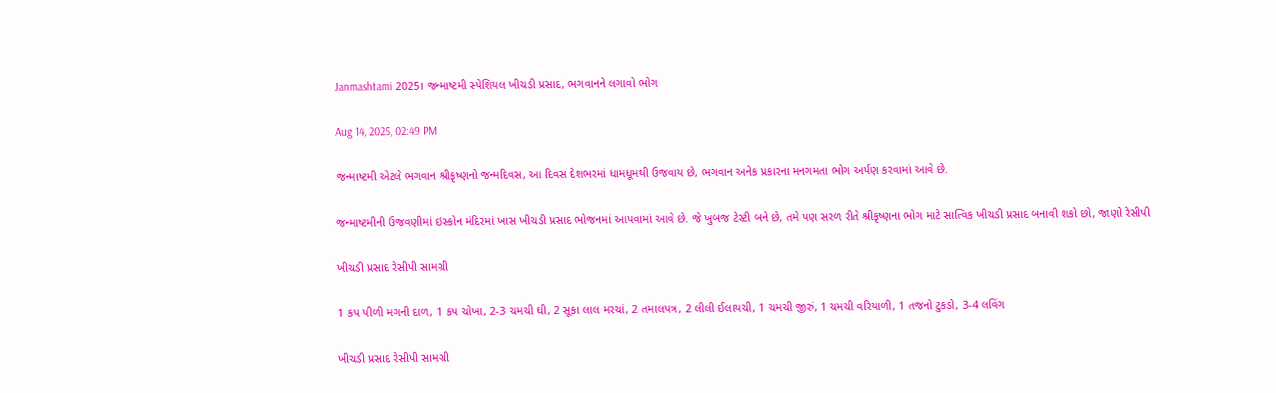Janmashtami 2025। જન્માષ્ટમી સ્પેશિયલ ખીચડી પ્રસાદ, ભગવાનને લગાવો ભોગ

Aug 14, 2025, 02:49 PM

જન્માષ્ટમી એટલે ભગવાન શ્રીકૃષ્ણનો જન્મદિવસ, આ દિવસ દેશભરમાં ધામધૂમથી ઉજવાય છે, ભગવાન અનેક પ્રકારના મનગમતા ભોગ અર્પણ કરવામાં આવે છે.

જન્માષ્ટમીની ઉજવણીમાં ઇસ્કોન મંદિરમાં ખાસ ખીચડી પ્રસાદ ભોજનમાં આપવામાં આવે છે. જે ખુબજ ટેસ્ટી બને છે, તમે પણ સરળ રીતે શ્રીકૃષ્ણના ભોગ માટે સાત્વિક ખીચડી પ્રસાદ બનાવી શકો છો, જાણો રેસીપી

ખીચડી પ્રસાદ રેસીપી સામગ્રી

1 કપ પીળી મગની દાળ, 1 કપ ચોખા, 2-3 ચમચી ઘી, 2 સૂકા લાલ મરચાં, 2 તમાલપત્ર, 2 લીલી ઈલાયચી, 1 ચમચી જીરું, 1 ચમચી વરિયાળી, 1 તજનો ટુકડો, 3-4 લવિંગ

ખીચડી પ્રસાદ રેસીપી સામગ્રી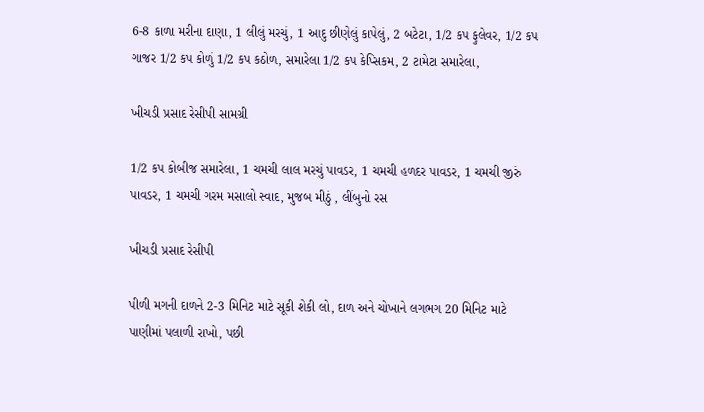6-8 કાળા મરીના દાણા, 1 લીલું મરચું, 1 આદુ છીણેલું કાપેલું, 2 બટેટા, 1/2 કપ ફુલેવર, 1/2 કપ ગાજર 1/2 કપ કોળું 1/2 કપ કઠોળ, સમારેલા 1/2 કપ કેપ્સિકમ, 2 ટામેટા સમારેલા,

ખીચડી પ્રસાદ રેસીપી સામગ્રી

1/2 કપ કોબીજ સમારેલા, 1 ચમચી લાલ મરચું પાવડર, 1 ચમચી હળદર પાવડર, 1 ચમચી જીરું પાવડર, 1 ચમચી ગરમ મસાલો સ્વાદ, મુજબ મીઠું , લીંબુનો રસ

ખીચડી પ્રસાદ રેસીપી

પીળી મગની દાળને 2-3 મિનિટ માટે સૂકી શેકી લો, દાળ અને ચોખાને લગભગ 20 મિનિટ માટે પાણીમાં પલાળી રાખો, પછી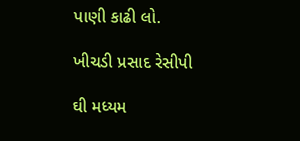પાણી કાઢી લો.

ખીચડી પ્રસાદ રેસીપી

ઘી મધ્યમ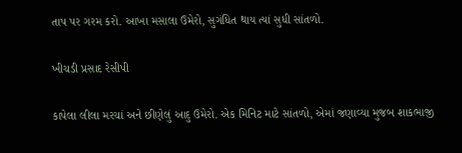તાપ પર ગરમ કરો. આખા મસાલા ઉમેરો, સુગંધિત થાય ત્યાં સુધી સાંતળો.

ખીચડી પ્રસાદ રેસીપી

કાપેલા લીલા મરચાં અને છીણેલું આદુ ઉમેરો. એક મિનિટ માટે સાંતળો, એમાં જણાવ્યા મુજબ શાકભાજી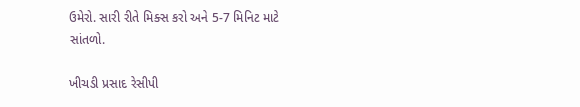ઉમેરો. સારી રીતે મિક્સ કરો અને 5-7 મિનિટ માટે સાંતળો.

ખીચડી પ્રસાદ રેસીપી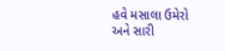હવે મસાલા ઉમેરો અને સારી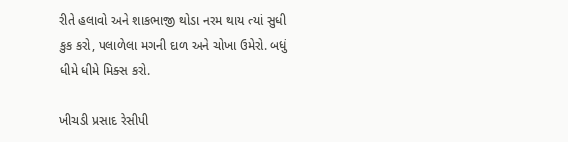રીતે હલાવો અને શાકભાજી થોડા નરમ થાય ત્યાં સુધી કુક કરો, પલાળેલા મગની દાળ અને ચોખા ઉમેરો. બધું ધીમે ધીમે મિક્સ કરો.

ખીચડી પ્રસાદ રેસીપી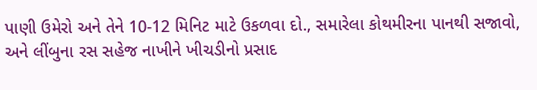પાણી ઉમેરો અને તેને 10-12 મિનિટ માટે ઉકળવા દો., સમારેલા કોથમીરના પાનથી સજાવો, અને લીંબુના રસ સહેજ નાખીને ખીચડીનો પ્રસાદ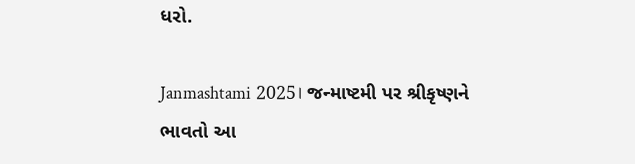ધરો.

Janmashtami 2025। જન્માષ્ટમી પર શ્રીકૃષ્ણને ભાવતો આ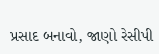પ્રસાદ બનાવો, જાણો રેસીપી